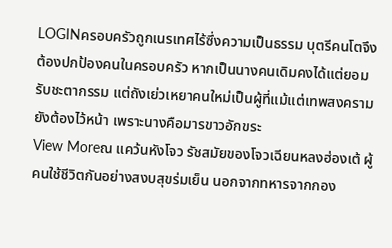LOGINครอบครัวถูกเนรเทศไร้ซึ่งความเป็นธรรม บุตรีคนโตจึงต้องปกป้องคนในครอบครัว หากเป็นนางคนเดิมคงได้แต่ยอมรับชะตากรรม แต่ถังเย่วเหยาคนใหม่เป็นผู้ที่แม้แต่เทพสงครามยังต้องไว้หน้า เพราะนางคือมารขาวอักขระ
View Moreณ แคว้นหังโจว รัชสมัยของโจวเฉียนหลงฮ่องเต้ ผู้คนใช้ชีวิตกันอย่างสงบสุขร่มเย็น นอกจากทหารจากกอง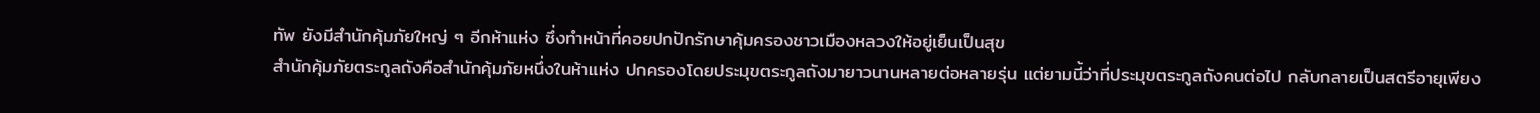ทัพ ยังมีสำนักคุ้มภัยใหญ่ ๆ อีกห้าแห่ง ซึ่งทำหน้าที่คอยปกปักรักษาคุ้มครองชาวเมืองหลวงให้อยู่เย็นเป็นสุข
สำนักคุ้มภัยตระกูลถังคือสำนักคุ้มภัยหนึ่งในห้าแห่ง ปกครองโดยประมุขตระกูลถังมายาวนานหลายต่อหลายรุ่น แต่ยามนี้ว่าที่ประมุขตระกูลถังคนต่อไป กลับกลายเป็นสตรีอายุเพียง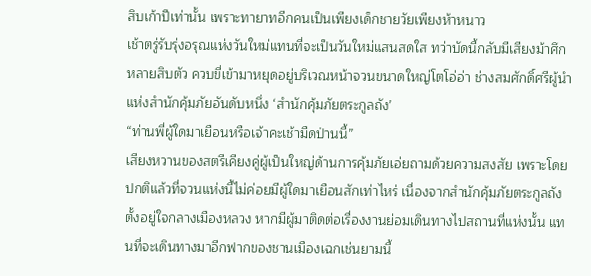สิบเก้าปีเท่านั้น เพราะทายาทอีกคนเป็นเพียงเด็กชายวัยเพียงห้าหนาว
เช้าตรู่รับรุ่งอรุณแห่งวันใหม่แทนที่จะเป็นวันใหม่แสนสดใส ทว่าบัดนี้กลับมีเสียงม้าศึกหลายสิบตัว ควบขี่เข้ามาหยุดอยู่บริเวณหน้าจวนขนาดใหญ่โตโอ่อ่า ช่างสมศักดิ์ศรีผู้นำแห่งสำนักคุ้มภัยอันดับหนึ่ง ‘สำนักคุ้มภัยตระกูลถัง’
“ท่านพี่ผู้ใดมาเยือนหรือเจ้าคะเช้ามืดป่านนี้”
เสียงหวานของสตรีเคียงคู่ผู้เป็นใหญ่ด้านการคุ้มภัยเอ่ยถามด้วยความสงสัย เพราะโดยปกติแล้วที่จวนแห่งนี้ไม่ค่อยมีผู้ใดมาเยือนสักเท่าไหร่ เนื่องจากสำนักคุ้มภัยตระกูลถังตั้งอยู่ใจกลางเมืองหลวง หากมีผู้มาติดต่อเรื่องงานย่อมเดินทางไปสถานที่แห่งนั้น แทนที่จะเดินทางมาอีกฟากของชานเมืองเฉกเช่นยามนี้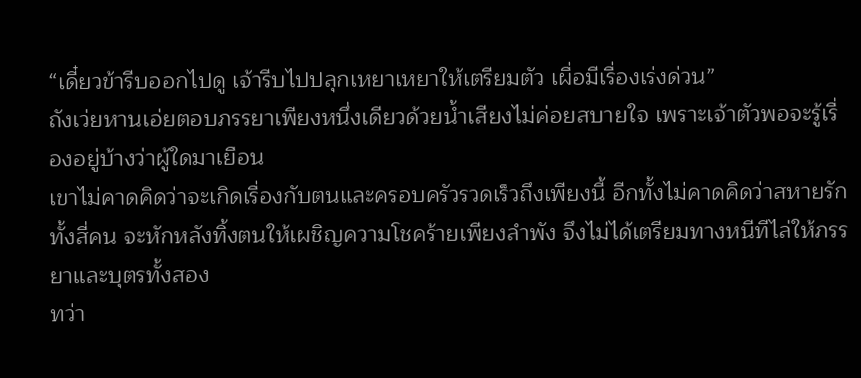“เดี๋ยวข้ารีบออกไปดู เจ้ารีบไปปลุกเหยาเหยาให้เตรียมตัว เผื่อมีเรื่องเร่งด่วน”
ถังเว่ยหานเอ่ยตอบภรรยาเพียงหนึ่งเดียวด้วยน้ำเสียงไม่ค่อยสบายใจ เพราะเจ้าตัวพอจะรู้เรื่องอยู่บ้างว่าผู้ใดมาเยือน
เขาไม่คาดคิดว่าจะเกิดเรื่องกับตนและครอบครัวรวดเร็วถึงเพียงนี้ อีกทั้งไม่คาดคิดว่าสหายรักทั้งสี่คน จะหักหลังทิ้งตนให้เผชิญความโชคร้ายเพียงลำพัง จึงไม่ได้เตรียมทางหนีทีไล่ให้ภรรยาและบุตรทั้งสอง
ทว่า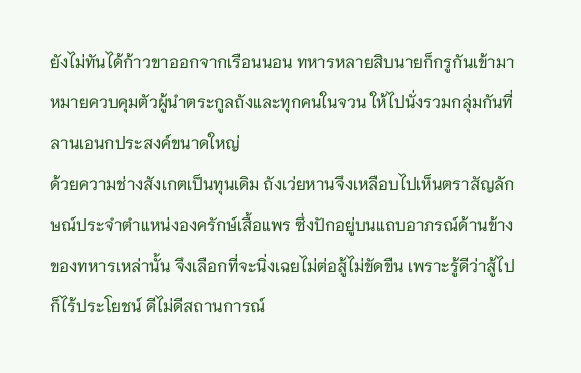ยังไม่ทันได้ก้าวขาออกจากเรือนนอน ทหารหลายสิบนายก็กรูกันเข้ามาหมายควบคุมตัวผู้นำตระกูลถังและทุกคนในจวน ให้ไปนั่งรวมกลุ่มกันที่ลานเอนกประสงค์ขนาดใหญ่
ด้วยความช่างสังเกตเป็นทุนเดิม ถังเว่ยหานจึงเหลือบไปเห็นตราสัญลักษณ์ประจำตำแหน่งองครักษ์เสื้อแพร ซึ่งปักอยู่บนแถบอาภรณ์ด้านข้างของทหารเหล่านั้น จึงเลือกที่จะนิ่งเฉยไม่ต่อสู้ไม่ขัดขืน เพราะรู้ดีว่าสู้ไปก็ไร้ประโยชน์ ดีไม่ดีสถานการณ์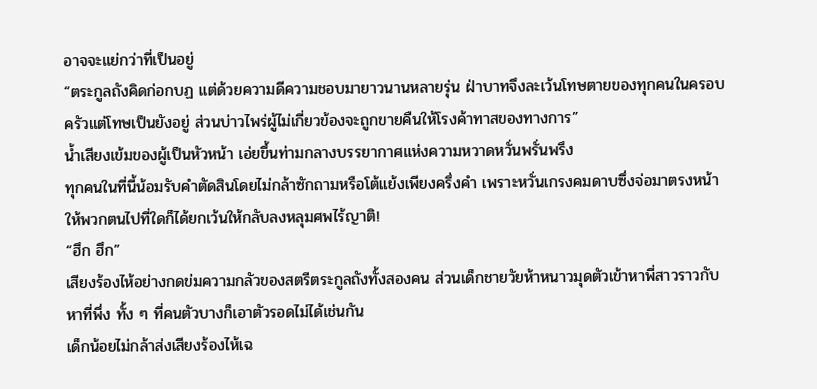อาจจะแย่กว่าที่เป็นอยู่
“ตระกูลถังคิดก่อกบฏ แต่ด้วยความดีความชอบมายาวนานหลายรุ่น ฝ่าบาทจึงละเว้นโทษตายของทุกคนในครอบครัวแต่โทษเป็นยังอยู่ ส่วนบ่าวไพร่ผู้ไม่เกี่ยวข้องจะถูกขายคืนให้โรงค้าทาสของทางการ”
น้ำเสียงเข้มของผู้เป็นหัวหน้า เอ่ยขึ้นท่ามกลางบรรยากาศแห่งความหวาดหวั่นพรั่นพรึง
ทุกคนในที่นี้น้อมรับคำตัดสินโดยไม่กล้าซักถามหรือโต้แย้งเพียงครึ่งคำ เพราะหวั่นเกรงคมดาบซึ่งจ่อมาตรงหน้า ให้พวกตนไปที่ใดก็ได้ยกเว้นให้กลับลงหลุมศพไร้ญาติ!
“ฮึก ฮึก”
เสียงร้องไห้อย่างกดข่มความกลัวของสตรีตระกูลถังทั้งสองคน ส่วนเด็กชายวัยห้าหนาวมุดตัวเข้าหาพี่สาวราวกับหาที่พึ่ง ทั้ง ๆ ที่คนตัวบางก็เอาตัวรอดไม่ได้เช่นกัน
เด็กน้อยไม่กล้าส่งเสียงร้องไห้เฉ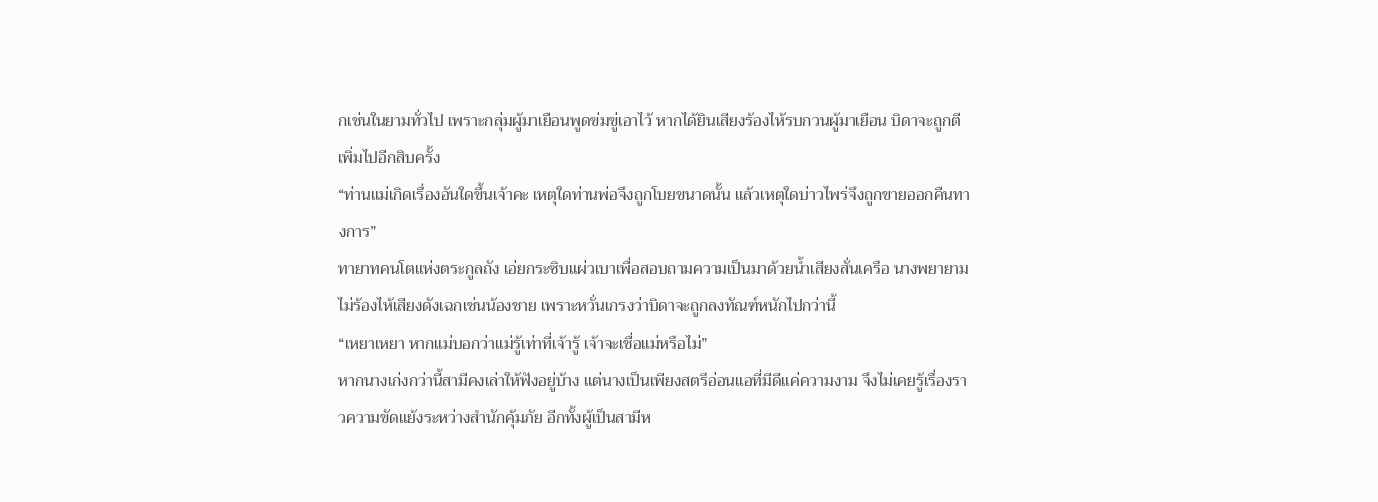กเช่นในยามทั่วไป เพราะกลุ่มผู้มาเยือนพูดข่มขู่เอาไว้ หากได้ยินเสียงร้องไห้รบกวนผู้มาเยือน บิดาจะถูกตีเพิ่มไปอีกสิบครั้ง
“ท่านแม่เกิดเรื่องอันใดขึ้นเจ้าคะ เหตุใดท่านพ่อจึงถูกโบยขนาดนั้น แล้วเหตุใดบ่าวไพร่จึงถูกขายออกคืนทางการ”
ทายาทคนโตแห่งตระกูลถัง เอ่ยกระซิบแผ่วเบาเพื่อสอบถามความเป็นมาด้วยน้ำเสียงสั่นเครือ นางพยายามไม่ร้องไห้เสียงดังเฉกเช่นน้องชาย เพราะหวั่นเกรงว่าบิดาจะถูกลงทัณฑ์หนักไปกว่านี้
“เหยาเหยา หากแม่บอกว่าแม่รู้เท่าที่เจ้ารู้ เจ้าจะเชื่อแม่หรือไม่”
หากนางเก่งกว่านี้สามีคงเล่าให้ฟังอยู่บ้าง แต่นางเป็นเพียงสตรีอ่อนแอที่มีดีแค่ความงาม จึงไม่เคยรู้เรื่องราวความขัดแย้งระหว่างสำนักคุ้มภัย อีกทั้งผู้เป็นสามีห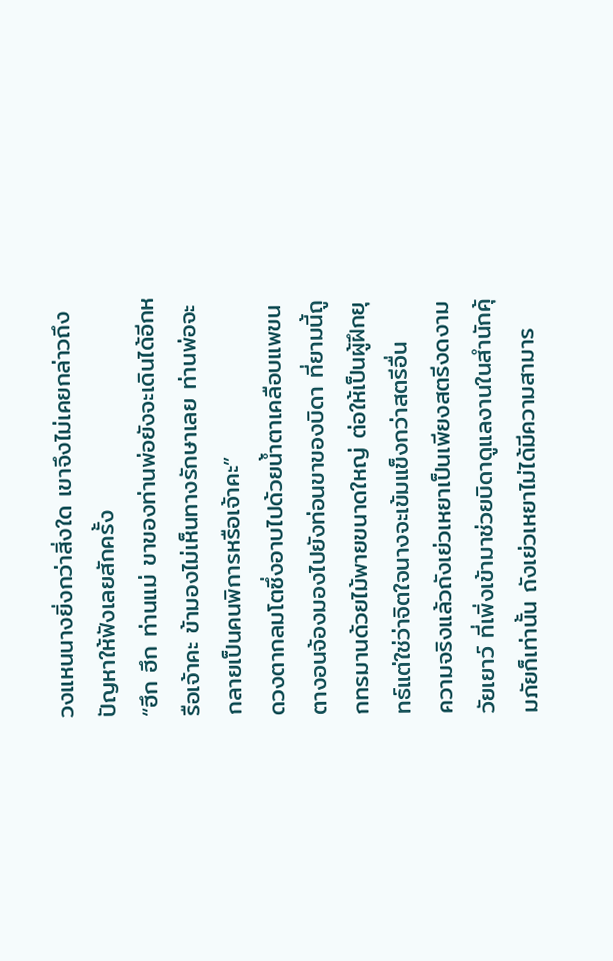วงแหนนางยิ่งกว่าสิ่งใด เขาจึงไม่เคยกล่าวถึงปัญหาให้ฟังเลยสักครั้ง
“ฮึก ฮึก ท่านแม่ ขาของท่านพ่อยังจะเดินได้อีกหรือเจ้าคะ ข้ามองไม่เห็นทางรักษาเลย ท่านพ่อจะกลายเป็นคนพิการหรือเจ้าคะ”
ดวงตากลมโตซึ่งอาบไปด้วยน้ำตาเคลือบแพขนตางอนจ้องมองไปยังท่อนขาของบิดา ที่ยามนี้ถูกทรมานด้วยไม้พายขนาดใหญ่ ต่อให้เป็นผู้ฝึกยุทธ์แต่ใช่ว่าจิตใจนางจะเข้มแข็งกว่าสตรีอื่น
ความจริงแล้วถังเย่วเหยาเป็นเพียงสตรีงดงามวัยเยาว์ ที่เพิ่งเข้ามาช่วยบิดาดูแลงานในสำนักคุ้มภัยก็เท่านั้น ถังเย่วเหยาไม่ได้มีความสามาร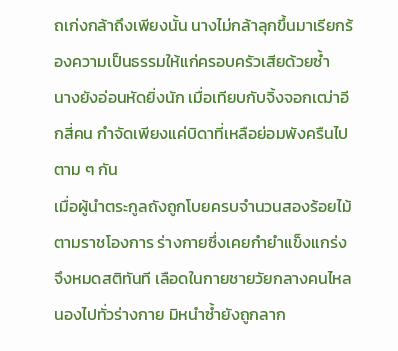ถเก่งกล้าถึงเพียงนั้น นางไม่กล้าลุกขึ้นมาเรียกร้องความเป็นธรรมให้แก่ครอบครัวเสียด้วยซ้ำ
นางยังอ่อนหัดยิ่งนัก เมื่อเทียบกับจิ้งจอกเฒ่าอีกสี่คน กำจัดเพียงแค่บิดาที่เหลือย่อมพังครืนไปตาม ๆ กัน
เมื่อผู้นำตระกูลถังถูกโบยครบจำนวนสองร้อยไม้ตามราชโองการ ร่างกายซึ่งเคยกำยำแข็งแกร่งจึงหมดสติทันที เลือดในกายชายวัยกลางคนไหลนองไปทั่วร่างกาย มิหนำซ้ำยังถูกลาก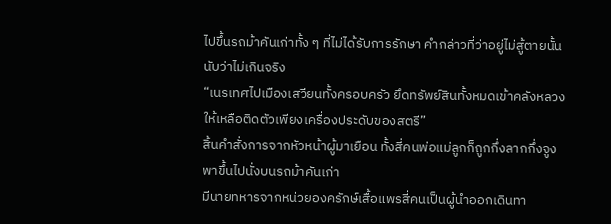ไปขึ้นรถม้าคันเก่าทั้ง ๆ ที่ไม่ได้รับการรักษา คำกล่าวที่ว่าอยู่ไม่สู้ตายนั้นนับว่าไม่เกินจริง
“เนรเทศไปเมืองเสวียนทั้งครอบครัว ยึดทรัพย์สินทั้งหมดเข้าคลังหลวง ให้เหลือติดตัวเพียงเครื่องประดับของสตรี”
สิ้นคำสั่งการจากหัวหน้าผู้มาเยือน ทั้งสี่คนพ่อแม่ลูกก็ถูกกึ่งลากกึ่งจูงพาขึ้นไปนั่งบนรถม้าคันเก่า
มีนายทหารจากหน่วยองครักษ์เสื้อแพรสี่คนเป็นผู้นำออกเดินทา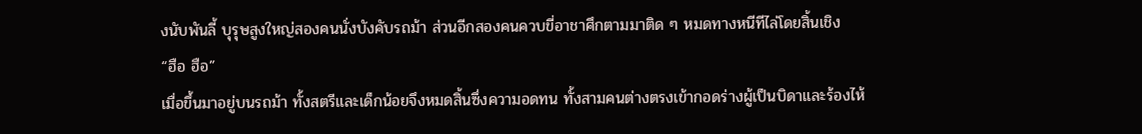งนับพันลี้ บุรุษสูงใหญ่สองคนนั่งบังคับรถม้า ส่วนอีกสองคนควบขี่อาชาศึกตามมาติด ๆ หมดทางหนีทีไล่โดยสิ้นเชิง
“ฮือ ฮือ”
เมื่อขึ้นมาอยู่บนรถม้า ทั้งสตรีและเด็กน้อยจึงหมดสิ้นซึ่งความอดทน ทั้งสามคนต่างตรงเข้ากอดร่างผู้เป็นบิดาและร้องไห้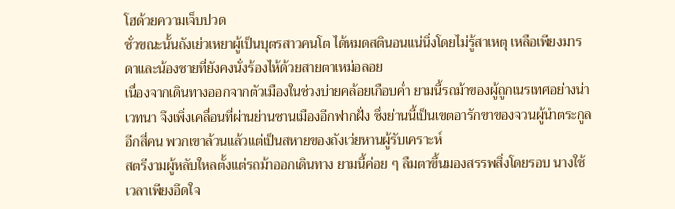โฮด้วยความเจ็บปวด
ชั่วขณะนั้นถังเย่วเหยาผู้เป็นบุตรสาวคนโต ได้หมดสตินอนแน่นิ่งโดยไม่รู้สาเหตุ เหลือเพียงมารดาและน้องชายที่ยังคงนั่งร้องไห้ด้วยสายตาเหม่อลอย
เนื่องจากเดินทางออกจากตัวเมืองในช่วงบ่ายคล้อยเกือบค่ำ ยามนี้รถม้าของผู้ถูกเนรเทศอย่างน่าเวทนา จึงเพิ่งเคลื่อนที่ผ่านย่านชานเมืองอีกฟากฝั่ง ซึ่งย่านนี้เป็นเขตอารักขาของจวนผู้นำตระกูลอีกสี่คน พวกเขาล้วนแล้วแต่เป็นสหายของถังเว่ยหานผู้รับเคราะห์
สตรีงามผู้หลับใหลตั้งแต่รถม้าออกเดินทาง ยามนี้ค่อย ๆ ลืมตาขึ้นมองสรรพสิ่งโดยรอบ นางใช้เวลาเพียงอึดใจ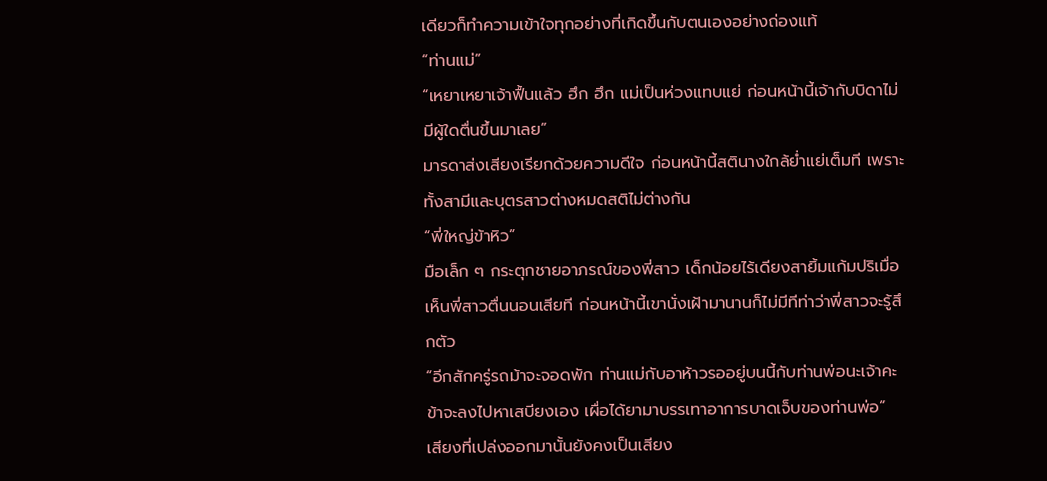เดียวก็ทำความเข้าใจทุกอย่างที่เกิดขึ้นกับตนเองอย่างถ่องแท้
“ท่านแม่”
“เหยาเหยาเจ้าฟื้นแล้ว ฮึก ฮึก แม่เป็นห่วงแทบแย่ ก่อนหน้านี้เจ้ากับบิดาไม่มีผู้ใดตื่นขึ้นมาเลย”
มารดาส่งเสียงเรียกด้วยความดีใจ ก่อนหน้านี้สตินางใกล้ย่ำแย่เต็มที เพราะทั้งสามีและบุตรสาวต่างหมดสติไม่ต่างกัน
“พี่ใหญ่ข้าหิว”
มือเล็ก ๆ กระตุกชายอาภรณ์ของพี่สาว เด็กน้อยไร้เดียงสายิ้มแก้มปริเมื่อเห็นพี่สาวตื่นนอนเสียที ก่อนหน้านี้เขานั่งเฝ้ามานานก็ไม่มีทีท่าว่าพี่สาวจะรู้สึกตัว
“อีกสักครู่รถม้าจะจอดพัก ท่านแม่กับอาห้าวรออยู่บนนี้กับท่านพ่อนะเจ้าคะ ข้าจะลงไปหาเสบียงเอง เผื่อได้ยามาบรรเทาอาการบาดเจ็บของท่านพ่อ”
เสียงที่เปล่งออกมานั้นยังคงเป็นเสียง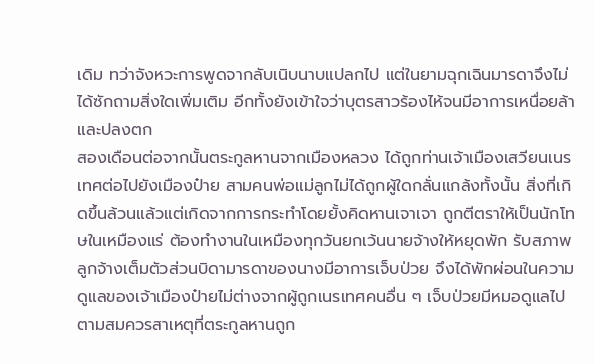เดิม ทว่าจังหวะการพูดจากลับเนิบนาบแปลกไป แต่ในยามฉุกเฉินมารดาจึงไม่ได้ซักถามสิ่งใดเพิ่มเติม อีกทั้งยังเข้าใจว่าบุตรสาวร้องไห้จนมีอาการเหนื่อยล้าและปลงตก
สองเดือนต่อจากนั้นตระกูลหานจากเมืองหลวง ได้ถูกท่านเจ้าเมืองเสวียนเนรเทศต่อไปยังเมืองป๋าย สามคนพ่อแม่ลูกไม่ได้ถูกผู้ใดกลั่นแกล้งทั้งนั้น สิ่งที่เกิดขึ้นล้วนแล้วแต่เกิดจากการกระทำโดยยั้งคิดหานเจาเจา ถูกตีตราให้เป็นนักโทษในเหมืองแร่ ต้องทำงานในเหมืองทุกวันยกเว้นนายจ้างให้หยุดพัก รับสภาพลูกจ้างเต็มตัวส่วนบิดามารดาของนางมีอาการเจ็บป่วย จึงได้พักผ่อนในความดูแลของเจ้าเมืองป๋ายไม่ต่างจากผู้ถูกเนรเทศคนอื่น ๆ เจ็บป่วยมีหมอดูแลไปตามสมควรสาเหตุที่ตระกูลหานถูก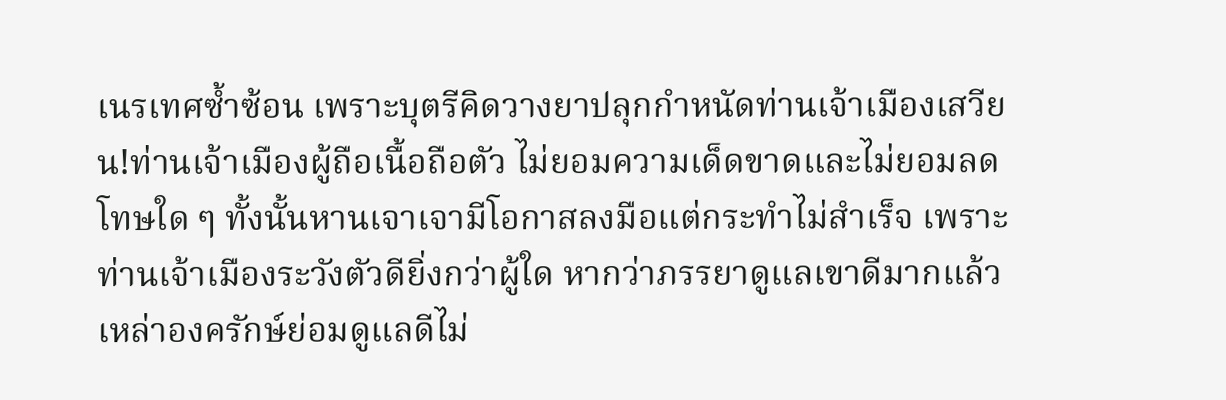เนรเทศซ้ำซ้อน เพราะบุตรีคิดวางยาปลุกกำหนัดท่านเจ้าเมืองเสวียน!ท่านเจ้าเมืองผู้ถือเนื้อถือตัว ไม่ยอมความเด็ดขาดและไม่ยอมลดโทษใด ๆ ทั้งนั้นหานเจาเจามีโอกาสลงมือแต่กระทำไม่สำเร็จ เพราะท่านเจ้าเมืองระวังตัวดียิ่งกว่าผู้ใด หากว่าภรรยาดูแลเขาดีมากแล้ว เหล่าองครักษ์ย่อมดูแลดีไม่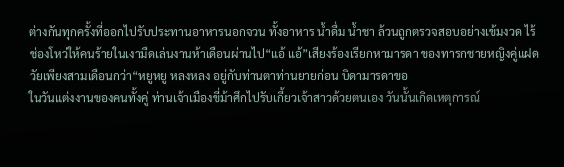ต่างกันทุกครั้งที่ออกไปรับประทานอาหารนอกจวน ทั้งอาหาร น้ำดื่ม น้ำชา ล้วนถูกตรวจสอบอย่างเข้มงวด ไร้ช่องโหว่ให้คนร้ายในเงามืดเล่นงานห้าเดือนผ่านไป“แอ้ แอ้”เสียงร้องเรียกหามารดา ของทารกชายหญิงคู่แฝดวัยเพียงสามเดือนกว่า“หยูหยู หลงหลง อยู่กับท่านตาท่านยายก่อน บิดามารดาขอ
ในวันแต่งงานของคนทั้งคู่ ท่านเจ้าเมืองขี่ม้าศึกไปรับเกี้ยวเจ้าสาวด้วยตนเอง วันนั้นเกิดเหตุการณ์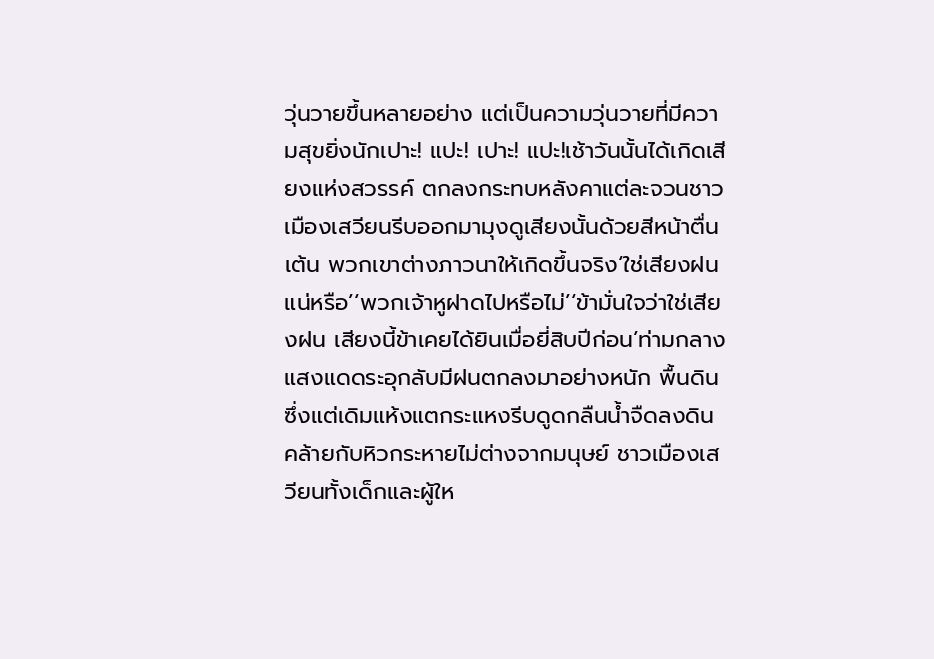วุ่นวายขึ้นหลายอย่าง แต่เป็นความวุ่นวายที่มีความสุขยิ่งนักเปาะ! แปะ! เปาะ! แปะ!เช้าวันนั้นได้เกิดเสียงแห่งสวรรค์ ตกลงกระทบหลังคาแต่ละจวนชาวเมืองเสวียนรีบออกมามุงดูเสียงนั้นด้วยสีหน้าตื่นเต้น พวกเขาต่างภาวนาให้เกิดขึ้นจริง‘ใช่เสียงฝนแน่หรือ’‘พวกเจ้าหูฝาดไปหรือไม่’‘ข้ามั่นใจว่าใช่เสียงฝน เสียงนี้ข้าเคยได้ยินเมื่อยี่สิบปีก่อน’ท่ามกลางแสงแดดระอุกลับมีฝนตกลงมาอย่างหนัก พื้นดินซึ่งแต่เดิมแห้งแตกระแหงรีบดูดกลืนน้ำจืดลงดิน คล้ายกับหิวกระหายไม่ต่างจากมนุษย์ ชาวเมืองเสวียนทั้งเด็กและผู้ให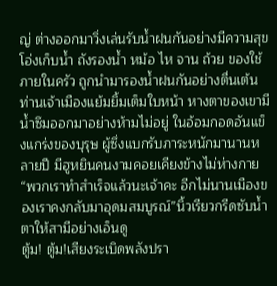ญ่ ต่างออกมาวิ่งเล่นรับน้ำฝนกันอย่างมีความสุข โอ่งเก็บน้ำ ถังรองน้ำ หม้อ ไห จาน ถ้วย ของใช้ภายในครัว ถูกนำมารองน้ำฝนกันอย่างตื่นเต้นท่านเจ้าเมืองแย้มยิ้มเต็มใบหน้า หางตาของเขามีน้ำซึมออกมาอย่างห้ามไม่อยู่ ในอ้อมกอดอันแข็งแกร่งของบุรุษ ผู้ซึ่งแบกรับภาระหนักมานานหลายปี มีฮูหยินคนงามคอยเคียงข้างไม่ห่างกาย“พวกเราทำสำเร็จแล้วนะเจ้าคะ อีกไม่นานเมืองของเราคงกลับมาอุดมสมบูรณ์”นิ้วเรียวกรีดซับน้ำตาให้สามีอย่างเอ็นดู
ตู้ม! ตู้ม!เสียงระเบิดพลังปรา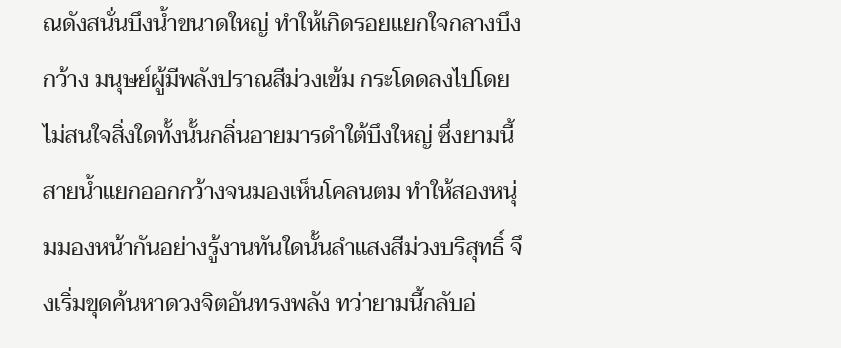ณดังสนั่นบึงน้ำขนาดใหญ่ ทำให้เกิดรอยแยกใจกลางบึงกว้าง มนุษย์ผู้มีพลังปราณสีม่วงเข้ม กระโดดลงไปโดยไม่สนใจสิ่งใดทั้งนั้นกลิ่นอายมารดำใต้บึงใหญ่ ซึ่งยามนี้สายน้ำแยกออกกว้างจนมองเห็นโคลนตม ทำให้สองหนุ่มมองหน้ากันอย่างรู้งานทันใดนั้นลำแสงสีม่วงบริสุทธิ์ จึงเริ่มขุดค้นหาดวงจิตอันทรงพลัง ทว่ายามนี้กลับอ่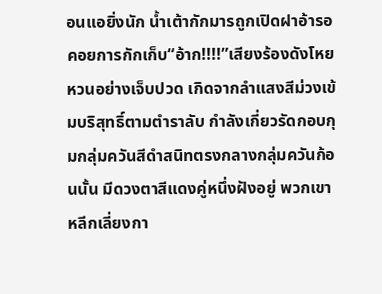อนแอยิ่งนัก น้ำเต้ากักมารถูกเปิดฝาอ้ารอคอยการกักเก็บ“อ้าก!!!!”เสียงร้องดังโหยหวนอย่างเจ็บปวด เกิดจากลำแสงสีม่วงเข้มบริสุทธิ์ตามตำราลับ กำลังเกี่ยวรัดกอบกุมกลุ่มควันสีดำสนิทตรงกลางกลุ่มควันก้อนนั้น มีดวงตาสีแดงคู่หนึ่งฝังอยู่ พวกเขาหลีกเลี่ยงกา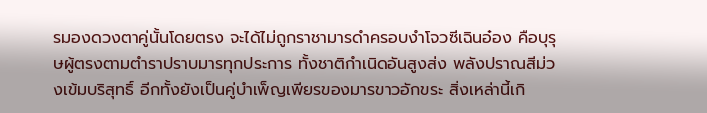รมองดวงตาคู่นั้นโดยตรง จะได้ไม่ถูกราชามารดำครอบงำโจวซีเฉินอ๋อง คือบุรุษผู้ตรงตามตำราปราบมารทุกประการ ทั้งชาติกำเนิดอันสูงส่ง พลังปราณสีม่วงเข้มบริสุทธิ์ อีกทั้งยังเป็นคู่บำเพ็ญเพียรของมารขาวอักขระ สิ่งเหล่านี้เกิ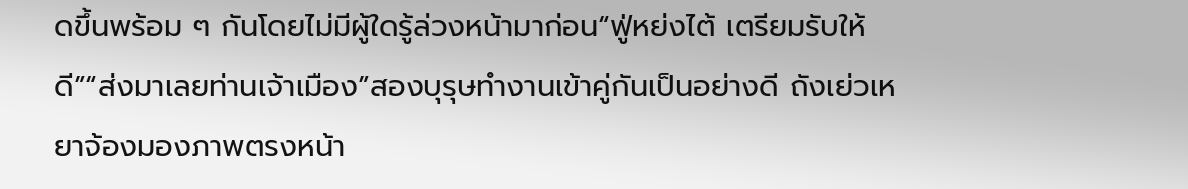ดขึ้นพร้อม ๆ กันโดยไม่มีผู้ใดรู้ล่วงหน้ามาก่อน“ฟู่หย่งไต้ เตรียมรับให้ดี”“ส่งมาเลยท่านเจ้าเมือง”สองบุรุษทำงานเข้าคู่กันเป็นอย่างดี ถังเย่วเหยาจ้องมองภาพตรงหน้า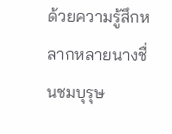ด้วยความรู้สึกหลากหลายนางชื่นชมบุรุษ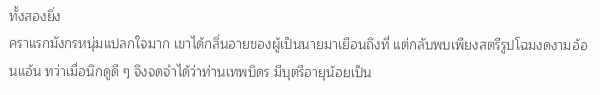ทั้งสองยิ่ง
คราแรกมังกรหนุ่มแปลกใจมาก เขาได้กลิ่นอายของผู้เป็นนายมาเยือนถึงที่ แต่กลับพบเพียงสตรีรูปโฉมงดงามอ้อนแอ้น ทว่าเมื่อนึกดูดี ๆ จึงจดจำได้ว่าท่านเทพบิดร มีบุตรีอายุน้อยเป็น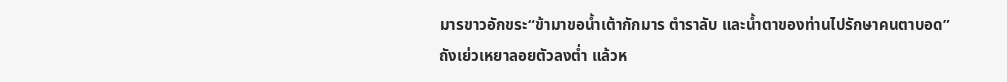มารขาวอักขระ“ข้ามาขอน้ำเต้ากักมาร ตำราลับ และน้ำตาของท่านไปรักษาคนตาบอด”ถังเย่วเหยาลอยตัวลงต่ำ แล้วห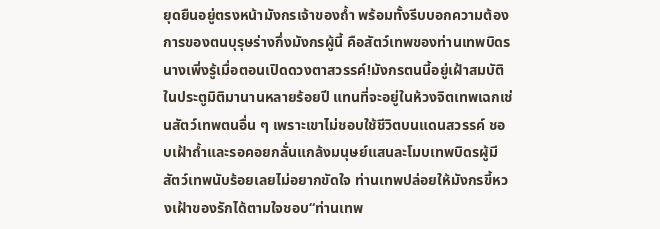ยุดยืนอยู่ตรงหน้ามังกรเจ้าของถ้ำ พร้อมทั้งรีบบอกความต้องการของตนบุรุษร่างกึ่งมังกรผู้นี้ คือสัตว์เทพของท่านเทพบิดร นางเพิ่งรู้เมื่อตอนเปิดดวงตาสวรรค์!มังกรตนนี้อยู่เฝ้าสมบัติในประตูมิติมานานหลายร้อยปี แทนที่จะอยู่ในห้วงจิตเทพเฉกเช่นสัตว์เทพตนอื่น ๆ เพราะเขาไม่ชอบใช้ชีวิตบนแดนสวรรค์ ชอบเฝ้าถ้ำและรอคอยกลั่นแกล้งมนุษย์แสนละโมบเทพบิดรผู้มีสัตว์เทพนับร้อยเลยไม่อยากขัดใจ ท่านเทพปล่อยให้มังกรขี้หวงเฝ้าของรักได้ตามใจชอบ“ท่านเทพ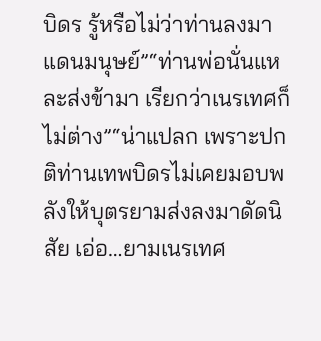บิดร รู้หรือไม่ว่าท่านลงมาแดนมนุษย์”“ท่านพ่อนั่นแหละส่งข้ามา เรียกว่าเนรเทศก็ไม่ต่าง”“น่าแปลก เพราะปกติท่านเทพบิดรไม่เคยมอบพลังให้บุตรยามส่งลงมาดัดนิสัย เอ่อ…ยามเนรเทศ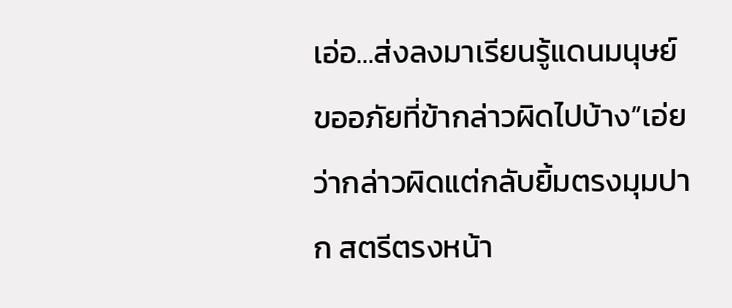เอ่อ…ส่งลงมาเรียนรู้แดนมนุษย์ ขออภัยที่ข้ากล่าวผิดไปบ้าง”เอ่ยว่ากล่าวผิดแต่กลับยิ้มตรงมุมปาก สตรีตรงหน้า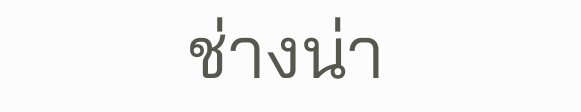ช่างน่า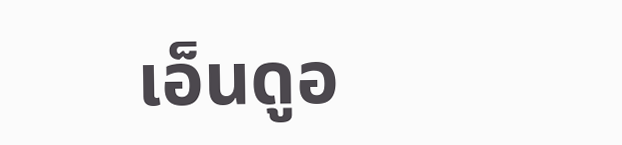เอ็นดูอ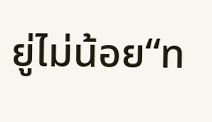ยู่ไม่น้อย“ท